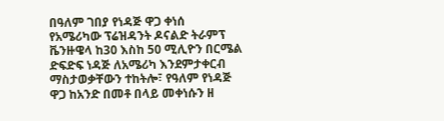በዓለም ገበያ የነዳጅ ዋጋ ቀነሰ
የአሜሪካው ፕሬዝዳንት ዶናልድ ትራምፕ ቬንዙዌላ ከ30 እስከ 50 ሚሊዮን በርሜል ድፍድፍ ነዳጅ ለአሜሪካ እንደምታቀርብ ማስታወቃቸውን ተከትሎ፣ የዓለም የነዳጅ ዋጋ ከአንድ በመቶ በላይ መቀነሱን ዘ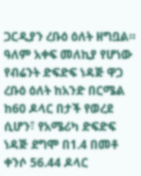ጋርዲያን ረቡዕ ዕለት ዘግቧል።
ዓለም አቀፍ መለኪያ የሆነው የብሬንት ድፍድፍ ነዳጅ ዋጋ ረቡዕ ዕለት ከአንድ በርሜል ከ60 ዶላር በታች የወረደ ሲሆን፣ የአሜሪካ ድፍድፍ ነዳጅ ደግሞ በ1.4 በመቶ ቀንሶ 56.44 ዶላር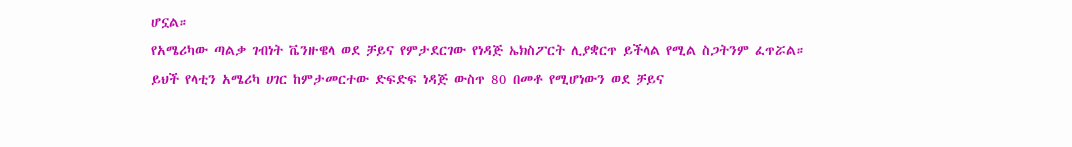ሆኗል።
የአሜሪካው ጣልቃ ገብነት ቬንዙዌላ ወደ ቻይና የምታደርገው የነዳጅ ኤክስፖርት ሊያቋርጥ ይችላል የሚል ስጋትንም ፈጥሯል።
ይህች የላቲን አሜሪካ ሀገር ከምታመርተው ድፍድፍ ነዳጅ ውስጥ 80 በመቶ የሚሆነውን ወደ ቻይና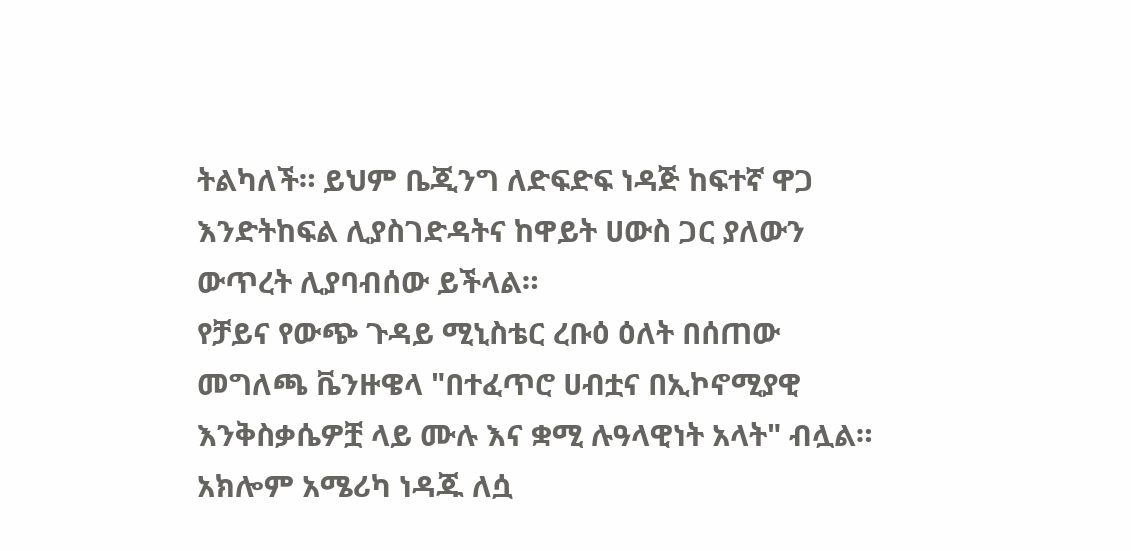ትልካለች። ይህም ቤጂንግ ለድፍድፍ ነዳጅ ከፍተኛ ዋጋ እንድትከፍል ሊያስገድዳትና ከዋይት ሀውስ ጋር ያለውን ውጥረት ሊያባብሰው ይችላል።
የቻይና የውጭ ጉዳይ ሚኒስቴር ረቡዕ ዕለት በሰጠው መግለጫ ቬንዙዌላ "በተፈጥሮ ሀብቷና በኢኮኖሚያዊ እንቅስቃሴዎቿ ላይ ሙሉ እና ቋሚ ሉዓላዊነት አላት" ብሏል።
አክሎም አሜሪካ ነዳጁ ለሷ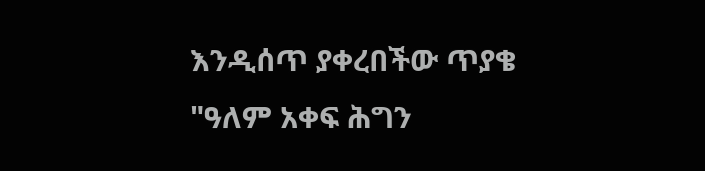እንዲሰጥ ያቀረበችው ጥያቄ "ዓለም አቀፍ ሕግን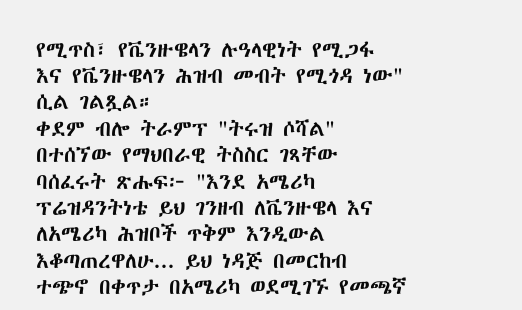የሚጥስ፣ የቬንዙዌላን ሉዓላዊነት የሚጋፋ እና የቬንዙዌላን ሕዝብ መብት የሚጎዳ ነው" ሲል ገልጿል።
ቀደም ብሎ ትራምፕ "ትሩዝ ሶሻል" በተሰኘው የማህበራዊ ትስስር ገጻቸው ባሰፈሩት ጽሑፍ፦ "እንደ አሜሪካ ፕሬዝዳንትነቴ ይህ ገንዘብ ለቬንዙዌላ እና ለአሜሪካ ሕዝቦች ጥቅም እንዲውል እቆጣጠረዋለሁ... ይህ ነዳጅ በመርከብ ተጭኖ በቀጥታ በአሜሪካ ወደሚገኙ የመጫኛ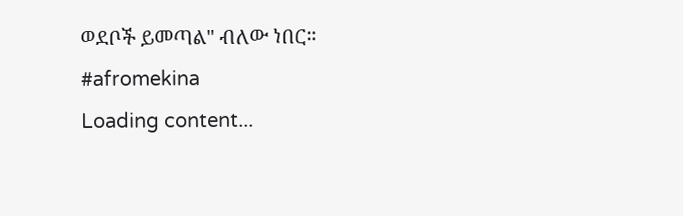ወደቦች ይመጣል" ብለው ነበር።
#afromekina
Loading content...